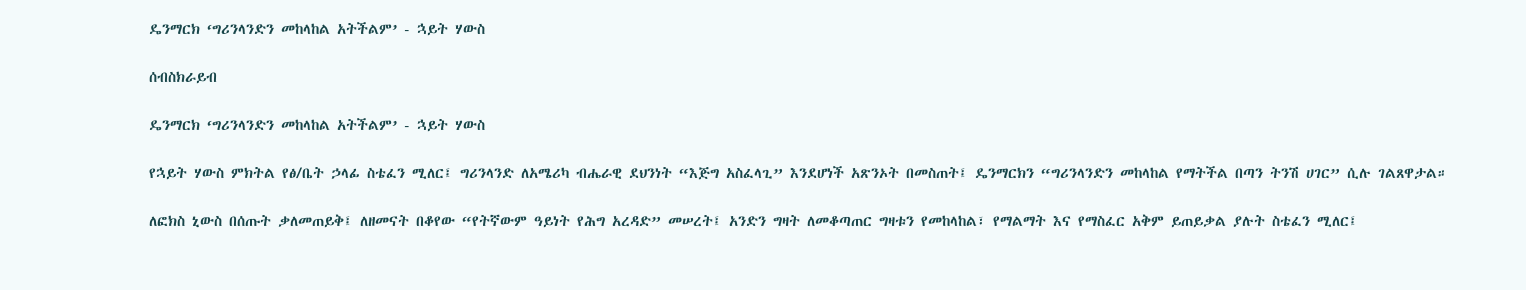ዴንማርክ ‘ግሪንላንድን መከላከል አትችልም’ - ኋይት ሃውስ

ሰብስክራይብ

ዴንማርክ ‘ግሪንላንድን መከላከል አትችልም’ - ኋይት ሃውስ

የኋይት ሃውስ ምክትል የፅ/ቤት ኃላፊ ስቴፈን ሚለር፤ ግሪንላንድ ለአሜሪካ ብሔራዊ ደህንነት “እጅግ አስፈላጊ” እንደሆነች አጽንኦት በመስጠት፤ ዴንማርክን “ግሪንላንድን መከላከል የማትችል በጣን ትንሽ ሀገር” ሲሉ ገልጸዋታል።

ለፎክስ ኒውስ በሰጡት ቃለመጠይቅ፤ ለዘመናት በቆየው “የትኛውም ዓይነት የሕግ አረዳድ” መሠረት፤ አንድን ግዛት ለመቆጣጠር ግዛቱን የመከላከል፣ የማልማት እና የማስፈር አቅም ይጠይቃል ያሉት ስቴፈን ሚለር፤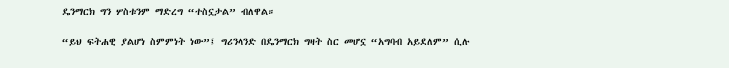ዴንማርክ ግን ሦስቱንም ማድረግ “ተስኗታል” ብለዋል።

“ይህ ፍትሐዊ ያልሆነ ስምምነት ነው”፤ ግሪንላንድ በዴንማርክ ግዛት ስር መሆኗ “አግባብ አይደለም” ሲሉ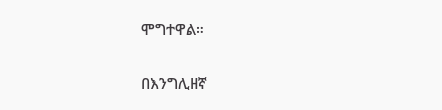ሞግተዋል።

በእንግሊዘኛ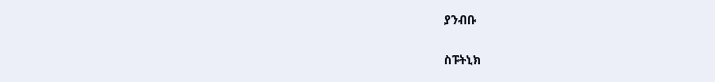ያንብቡ

ስፑትኒክ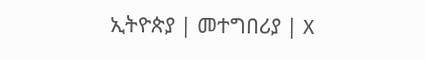ኢትዮጵያ | መተግበሪያ | X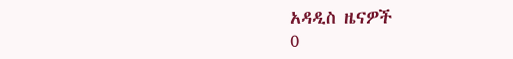አዳዲስ ዜናዎች
0